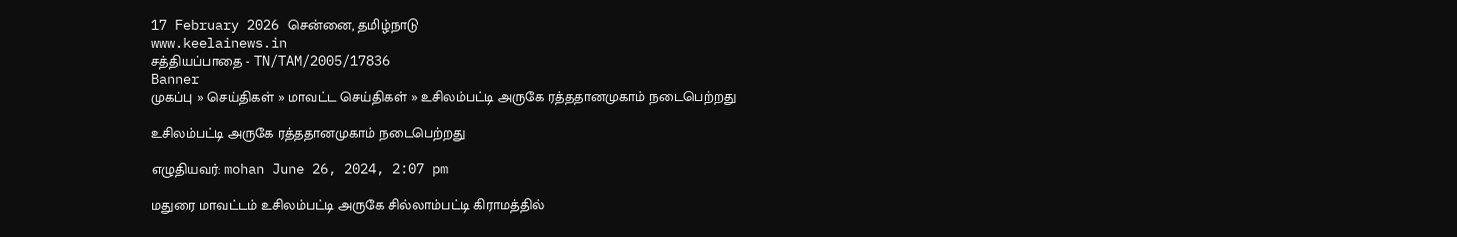17 February 2026 சென்னை, தமிழ்நாடு
www.keelainews.in
சத்தியப்பாதை - TN/TAM/2005/17836
Banner
முகப்பு » செய்திகள் » மாவட்ட செய்திகள் » உசிலம்பட்டி அருகே ரத்ததானமுகாம் நடைபெற்றது

உசிலம்பட்டி அருகே ரத்ததானமுகாம் நடைபெற்றது

எழுதியவர்: mohan June 26, 2024, 2:07 pm

மதுரை மாவட்டம் உசிலம்பட்டி அருகே சில்லாம்பட்டி கிராமத்தில்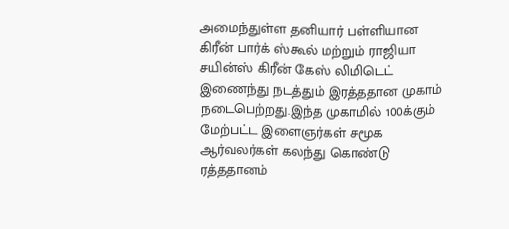அமைந்துள்ள தனியார் பள்ளியான கிரீன் பார்க் ஸ்கூல் மற்றும் ராஜியா சயின்ஸ் கிரீன் கேஸ் லிமிடெட் இணைந்து நடத்தும் இரத்ததான முகாம் நடைபெற்றது.இந்த முகாமில் 100க்கும் மேற்பட்ட இளைஞர்கள் சமூக ஆர்வலர்கள் கலந்து கொண்டு ரத்ததானம்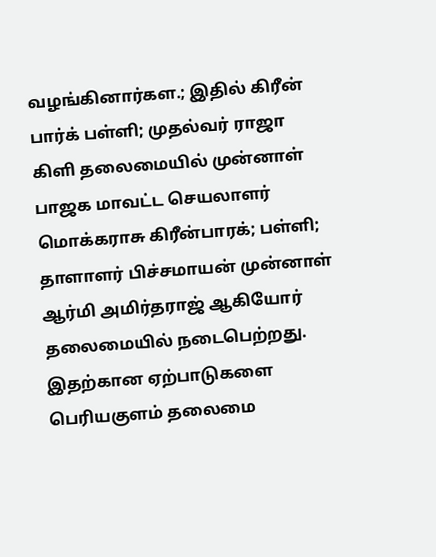வழங்கினார்கள.; இதில் கிரீன் பார்க் பள்ளி; முதல்வர் ராஜா கிளி தலைமையில் முன்னாள் பாஜக மாவட்ட செயலாளர் மொக்கராசு கிரீன்பாரக்; பள்ளி; தாளாளர் பிச்சமாயன் முன்னாள் ஆர்மி அமிர்தராஜ் ஆகியோர் தலைமையில் நடைபெற்றது. இதற்கான ஏற்பாடுகளை பெரியகுளம் தலைமை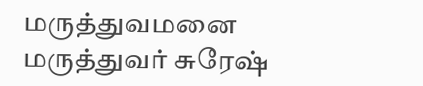மருத்துவமனை மருத்துவர் சுரேஷ்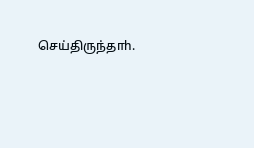செய்திருந்தாh.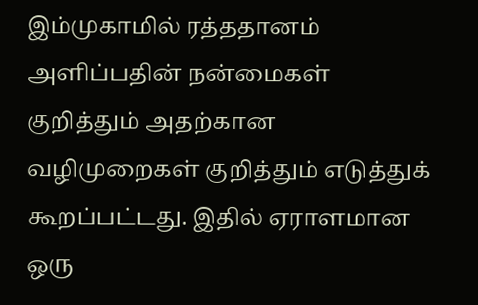இம்முகாமில் ரத்ததானம் அளிப்பதின் நன்மைகள் குறித்தும் அதற்கான வழிமுறைகள் குறித்தும் எடுத்துக் கூறப்பட்டது. இதில் ஏராளமான ஒரு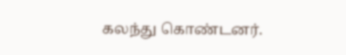கலந்து கொண்டனர்.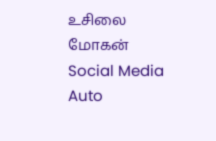உசிலை மோகன்
Social Media Auto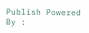Publish Powered By :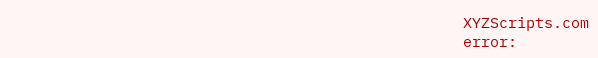XYZScripts.com
error: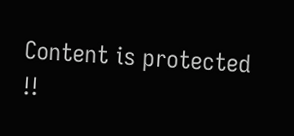Content is protected !!